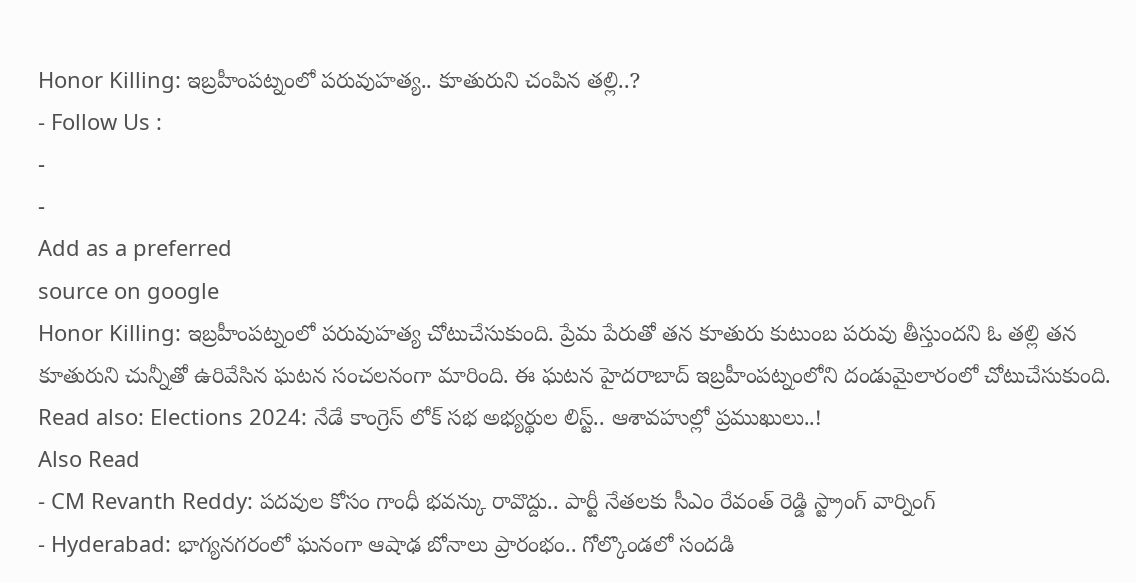Honor Killing: ఇబ్రహీంపట్నంలో పరువుహత్య.. కూతురుని చంపిన తల్లి..?
- Follow Us :
-
-
Add as a preferred
source on google
Honor Killing: ఇబ్రహీంపట్నంలో పరువుహత్య చోటుచేసుకుంది. ప్రేమ పేరుతో తన కూతురు కుటుంబ పరువు తీస్తుందని ఓ తల్లి తన కూతురుని చున్నీతో ఉరివేసిన ఘటన సంచలనంగా మారింది. ఈ ఘటన హైదరాబాద్ ఇబ్రహీంపట్నంలోని దండుమైలారంలో చోటుచేసుకుంది.
Read also: Elections 2024: నేడే కాంగ్రెస్ లోక్ సభ అభ్యర్థుల లిస్ట్.. ఆశావహుల్లో ప్రముఖులు..!
Also Read
- CM Revanth Reddy: పదవుల కోసం గాంధీ భవన్కు రావొద్దు.. పార్టీ నేతలకు సీఎం రేవంత్ రెడ్డి స్ట్రాంగ్ వార్నింగ్
- Hyderabad: భాగ్యనగరంలో ఘనంగా ఆషాఢ బోనాలు ప్రారంభం.. గోల్కొండలో సందడి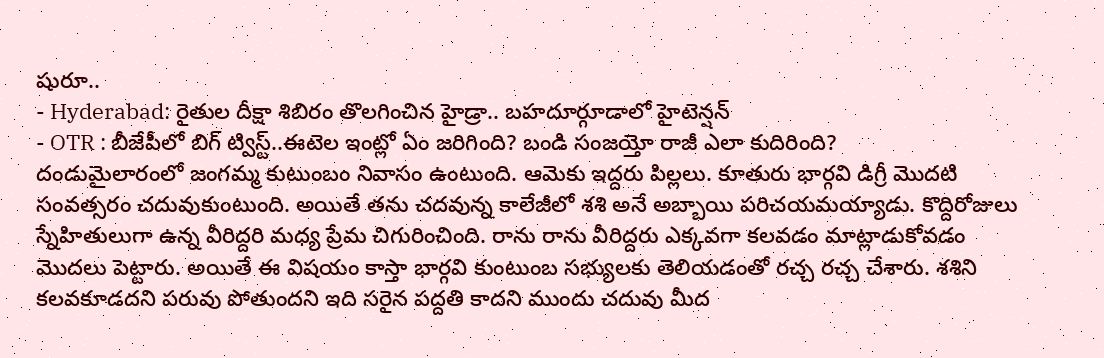షురూ..
- Hyderabad: రైతుల దీక్షా శిబిరం తొలగించిన హైడ్రా.. బహదూర్గూడాలో హైటెన్షన్
- OTR : బీజేపీలో బిగ్ ట్విస్ట్..ఈటెల ఇంట్లో ఏం జరిగింది? బండి సంజయ్తో రాజీ ఎలా కుదిరింది?
దండుమైలారంలో జంగమ్మ కుటుంబం నివాసం ఉంటుంది. ఆమెకు ఇద్దరు పిల్లలు. కూతురు భార్గవి డిగ్రీ మొదటి సంవత్సరం చదువుకుంటుంది. అయితే తను చదవున్న కాలేజీలో శశి అనే అబ్బాయి పరిచయమయ్యాడు. కొద్దిరోజులు స్నేహితులుగా ఉన్న వీరిద్దరి మధ్య ప్రేమ చిగురించింది. రాను రాను వీరిద్దరు ఎక్కవగా కలవడం మాట్లాడుకోవడం మొదలు పెట్టారు. అయితే ఈ విషయం కాస్తా భార్గవి కుంటుంబ సభ్యులకు తెలియడంతో రచ్చ రచ్చ చేశారు. శశిని కలవకూడదని పరువు పోతుందని ఇది సరైన పద్దతి కాదని ముందు చదువు మీద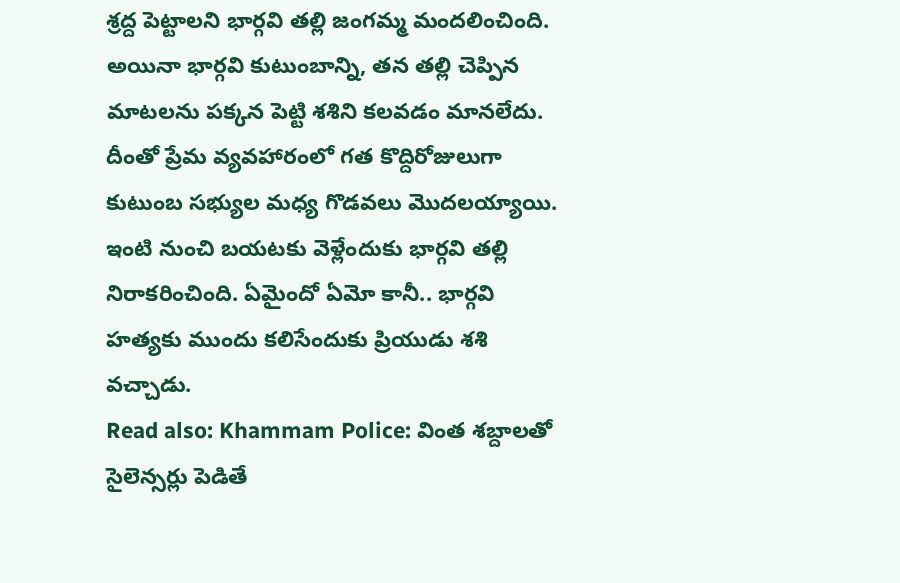శ్రద్ద పెట్టాలని భార్గవి తల్లి జంగమ్మ మందలించింది. అయినా భార్గవి కుటుంబాన్ని, తన తల్లి చెప్పిన మాటలను పక్కన పెట్టి శశిని కలవడం మానలేదు. దీంతో ప్రేమ వ్యవహారంలో గత కొద్దిరోజులుగా కుటుంబ సభ్యుల మధ్య గొడవలు మొదలయ్యాయి. ఇంటి నుంచి బయటకు వెళ్లేందుకు భార్గవి తల్లి నిరాకరించింది. ఏమైందో ఏమో కానీ.. భార్గవి హత్యకు ముందు కలిసేందుకు ప్రియుడు శశి వచ్చాడు.
Read also: Khammam Police: వింత శబ్దాలతో సైలెన్సర్లు పెడితే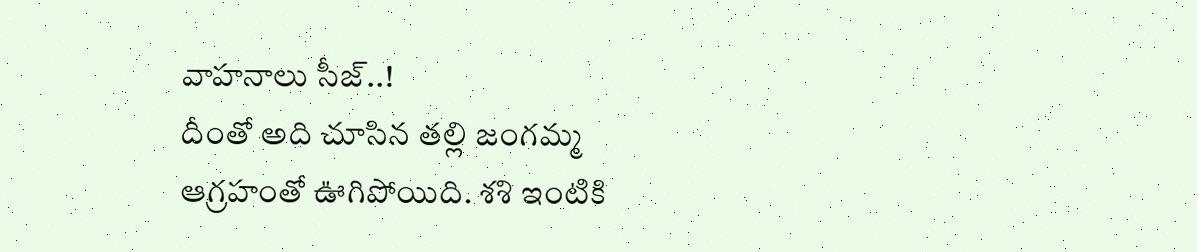వాహనాలు సీజ్..!
దీంతో అది చూసిన తల్లి జంగమ్మ ఆగ్రహంతో ఊగిపోయిది. శశి ఇంటికి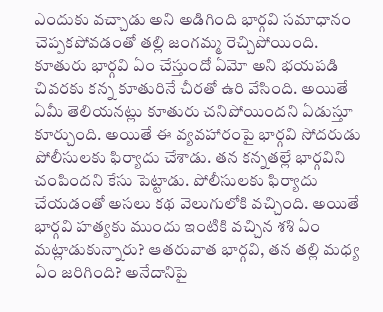ఎందుకు వచ్చాడు అని అడిగింది భార్గవి సమాధానం చెప్పకపోవడంతో తల్లి జంగమ్మ రెచ్చిపోయింది. కూతురు భార్గవి ఏం చేస్తుందో ఏమో అని భయపడి చివరకు కన్న కూతురినే చీరతో ఉరి వేసింది. అయితే ఏమీ తెలియనట్లు కూతురు చనిపోయిందని ఏడుస్తూ కూర్చుంది. అయితే ఈ వ్యవహారంపై భార్గవి సోదరుడు పోలీసులకు ఫిర్యాదు చేశాడు. తన కన్నతల్లే భార్గవిని చంపిందని కేసు పెట్టాడు. పోలీసులకు ఫిర్యాదు చేయడంతో అసలు కథ వెలుగులోకి వచ్చింది. అయితే భార్గవి హత్యకు ముందు ఇంటికి వచ్చిన శశి ఏం మట్లాడుకున్నారు? ఆతరువాత భార్గవి, తన తల్లి మధ్య ఏం జరిగింది? అనేదానిపై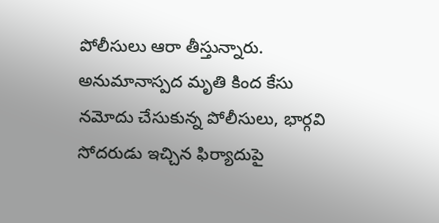పోలీసులు ఆరా తీస్తున్నారు. అనుమానాస్పద మృతి కింద కేసు నమోదు చేసుకున్న పోలీసులు, భార్గవి సోదరుడు ఇచ్చిన ఫిర్యాదుపై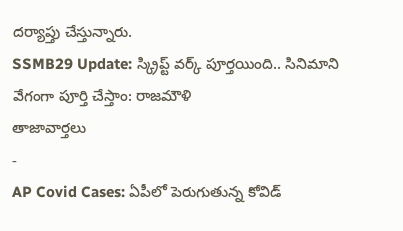దర్యాప్తు చేస్తున్నారు.
SSMB29 Update: స్క్రిప్ట్ వర్క్ పూర్తయింది.. సినిమాని వేగంగా పూర్తి చేస్తాం: రాజమౌళి
తాజావార్తలు
-
AP Covid Cases: ఏపీలో పెరుగుతున్న కోవిడ్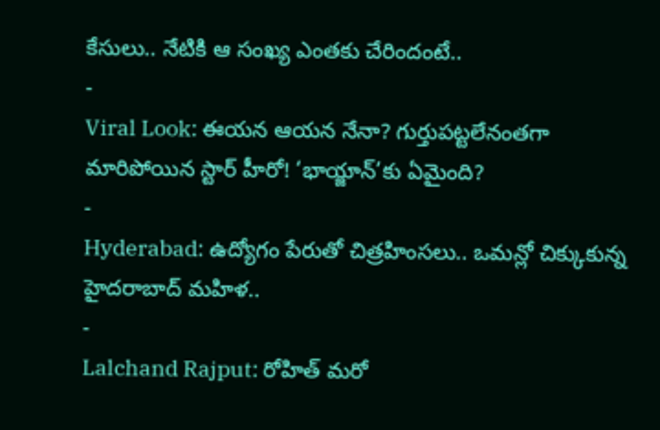కేసులు.. నేటికి ఆ సంఖ్య ఎంతకు చేరిందంటే..
-
Viral Look: ఈయన ఆయన నేనా? గుర్తుపట్టలేనంతగా మారిపోయిన స్టార్ హీరో! ‘భాయ్జాన్’కు ఏమైంది?
-
Hyderabad: ఉద్యోగం పేరుతో చిత్రహింసలు.. ఒమన్లో చిక్కుకున్న హైదరాబాద్ మహిళ..
-
Lalchand Rajput: రోహిత్ మరో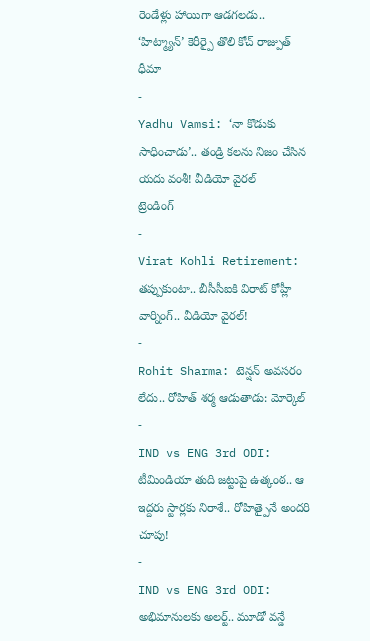రెండేళ్లు హాయిగా ఆడగలడు.. ‘హిట్మ్యాన్’ కెరీర్పై తొలి కోచ్ రాజ్పుత్ ధీమా
-
Yadhu Vamsi: ‘నా కొడుకు సాధించాడు’.. తండ్రి కలను నిజం చేసిన యదు వంశీ! వీడియో వైరల్
ట్రెండింగ్
-
Virat Kohli Retirement: తప్పుకుంటా.. బీసీసీఐకి విరాట్ కోహ్లీ వార్నింగ్.. వీడియో వైరల్!
-
Rohit Sharma: టెన్షన్ అవసరం లేదు.. రోహిత్ శర్మ ఆడుతాడు: మోర్కెల్
-
IND vs ENG 3rd ODI: టీమిండియా తుది జట్టుపై ఉత్కంఠ.. ఆ ఇద్దరు స్టార్లకు నిరాశే.. రోహిత్పైనే అందరి చూపు!
-
IND vs ENG 3rd ODI: అభిమానులకు అలర్ట్.. మూడో వన్డే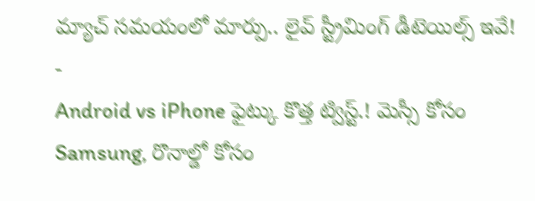మ్యాచ్ సమయంలో మార్పు.. లైవ్ స్ట్రీమింగ్ డీటెయిల్స్ ఇవే!
-
Android vs iPhone ఫైట్కు కొత్త ట్విస్ట్.! మెస్సీ కోసం Samsung, రొనాల్డో కోసం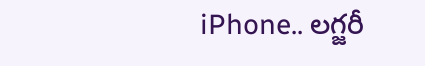iPhone.. లగ్జరీ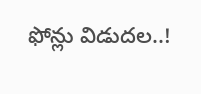ఫోన్లు విడుదల..!